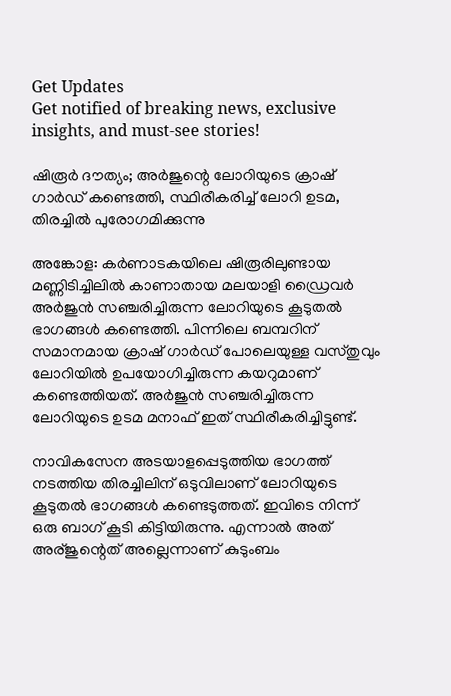Get Updates
Get notified of breaking news, exclusive insights, and must-see stories!

ഷിരൂർ ദൗത്യം; അർജുന്റെ ലോറിയുടെ ക്രാഷ് ഗാർഡ് കണ്ടെത്തി, സ്ഥിരീകരിച്ച് ലോറി ഉടമ, തിരച്ചിൽ പുരോഗമിക്കുന്നു

അങ്കോള: കർണാടകയിലെ ഷിരൂരിലുണ്ടായ മണ്ണിടിച്ചിലിൽ കാണാതായ മലയാളി ഡ്രൈവർ അർജുൻ സഞ്ചരിച്ചിരുന്ന ലോറിയുടെ കൂടുതൽ ഭാഗങ്ങൾ കണ്ടെത്തി. പിന്നിലെ ബമ്പറിന് സമാനമായ ക്രാഷ് ഗാർഡ് പോലെയുള്ള വസ്‌തുവും ലോറിയിൽ ഉപയോഗിച്ചിരുന്ന കയറുമാണ് കണ്ടെത്തിയത്. അർജുൻ സഞ്ചരിച്ചിരുന്ന ലോറിയുടെ ഉടമ മനാഫ് ഇത് സ്ഥിരീകരിച്ചിട്ടുണ്ട്.

നാവികസേന അടയാളപ്പെടുത്തിയ ഭാഗത്ത് നടത്തിയ തിരച്ചിലിന് ഒടുവിലാണ് ലോറിയുടെ കൂടുതൽ ഭാഗങ്ങൾ കണ്ടെടുത്തത്. ഇവിടെ നിന്ന് ഒരു ബാഗ് കൂടി കിട്ടിയിരുന്നു. എന്നാൽ അത് അര്ജുന്റെത് അല്ലെന്നാണ് കുടുംബം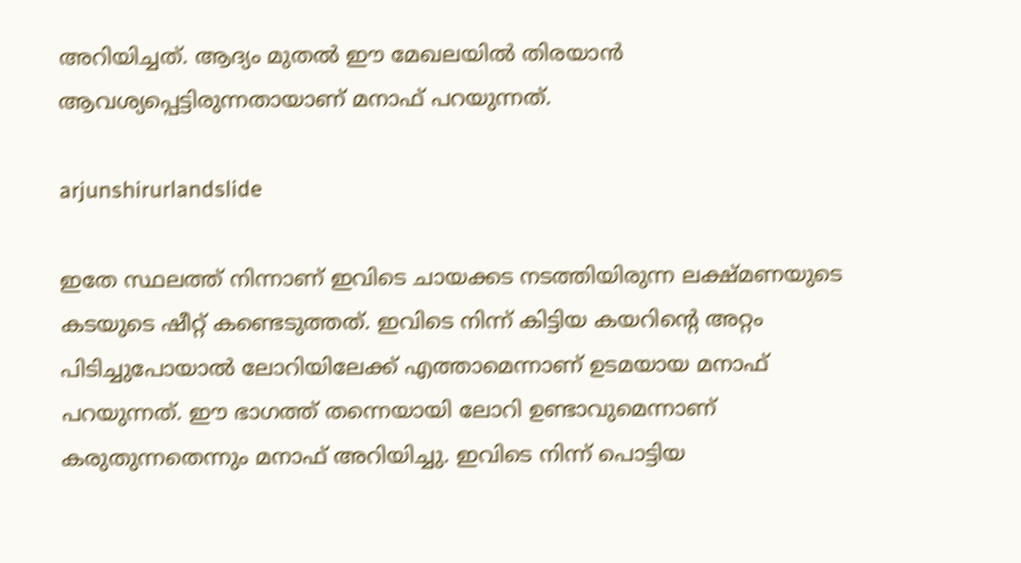അറിയിച്ചത്. ആദ്യം മുതൽ ഈ മേഖലയിൽ തിരയാൻ ആവശ്യപ്പെട്ടിരുന്നതായാണ് മനാഫ് പറയുന്നത്.

arjunshirurlandslide

ഇതേ സ്ഥലത്ത് നിന്നാണ് ഇവിടെ ചായക്കട നടത്തിയിരുന്ന ലക്ഷ്‌മണയുടെ കടയുടെ ഷീറ്റ് കണ്ടെടുത്തത്. ഇവിടെ നിന്ന് കിട്ടിയ കയറിന്റെ അറ്റം പിടിച്ചുപോയാൽ ലോറിയിലേക്ക് എത്താമെന്നാണ് ഉടമയായ മനാഫ് പറയുന്നത്. ഈ ഭാഗത്ത് തന്നെയായി ലോറി ഉണ്ടാവുമെന്നാണ് കരുതുന്നതെന്നും മനാഫ് അറിയിച്ചു. ഇവിടെ നിന്ന് പൊട്ടിയ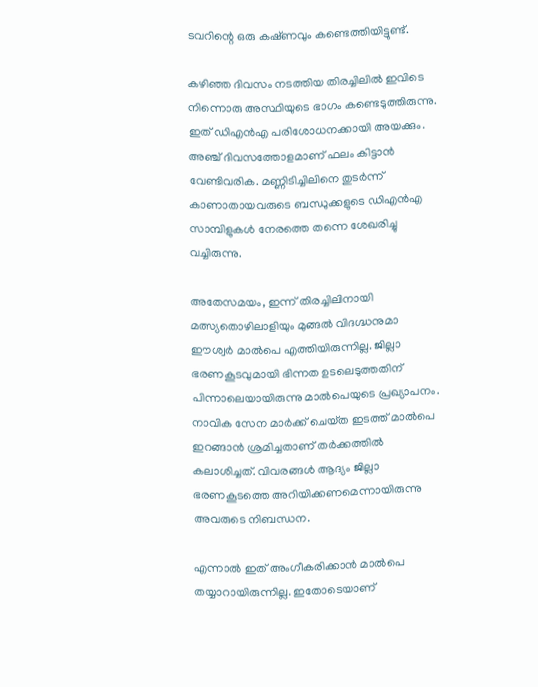ടവറിന്റെ ഒരു കഷ്‌ണവും കണ്ടെത്തിയിട്ടുണ്ട്.

കഴിഞ്ഞ ദിവസം നടത്തിയ തിരച്ചിലിൽ ഇവിടെ നിന്നൊരു അസ്ഥിയുടെ ഭാഗം കണ്ടെടുത്തിരുന്നു. ഇത് ഡിഎൻഎ പരിശോധനക്കായി അയക്കും. അഞ്ച് ദിവസത്തോളമാണ് ഫലം കിട്ടാൻ വേണ്ടിവരിക. മണ്ണിടിച്ചിലിനെ തുടർന്ന് കാണാതായവരുടെ ബന്ധുക്കളുടെ ഡിഎൻഎ സാമ്പിളുകൾ നേരത്തെ തന്നെ ശേഖരിച്ചു വച്ചിരുന്നു.

അതേസമയം, ഇന്ന് തിരച്ചിലിനായി മത്സ്യതൊഴിലാളിയും മുങ്ങൽ വിദഗ്ദ്ധനുമാ ഈശ്വർ മാൽപെ എത്തിയിരുന്നില്ല. ജില്ലാ ഭരണകൂടവുമായി ഭിന്നത ഉടലെടുത്തതിന് പിന്നാലെയായിരുന്നു മാൽപെയുടെ പ്രഖ്യാപനം. നാവിക സേന മാർക്ക് ചെയ്‌ത ഇടത്ത് മാൽപെ ഇറങ്ങാൻ ശ്രമിച്ചതാണ് തർക്കത്തിൽ കലാശിച്ചത്. വിവരങ്ങൾ ആദ്യം ജില്ലാ ഭരണകൂടത്തെ അറിയിക്കണമെന്നായിരുന്നു അവരുടെ നിബന്ധന.

എന്നാൽ ഇത് അംഗീകരിക്കാൻ മാൽപെ തയ്യാറായിരുന്നില്ല. ഇതോടെയാണ്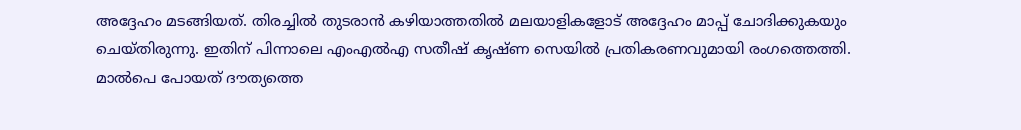അദ്ദേഹം മടങ്ങിയത്. തിരച്ചിൽ തുടരാൻ കഴിയാത്തതിൽ മലയാളികളോട് അദ്ദേഹം മാപ്പ് ചോദിക്കുകയും ചെയ്‌തിരുന്നു. ഇതിന് പിന്നാലെ എംഎൽഎ സതീഷ് കൃഷ്‌ണ സെയിൽ പ്രതികരണവുമായി രംഗത്തെത്തി. മാൽപെ പോയത് ദൗത്യത്തെ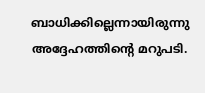ബാധിക്കില്ലെന്നായിരുന്നു അദ്ദേഹത്തിന്റെ മറുപടി.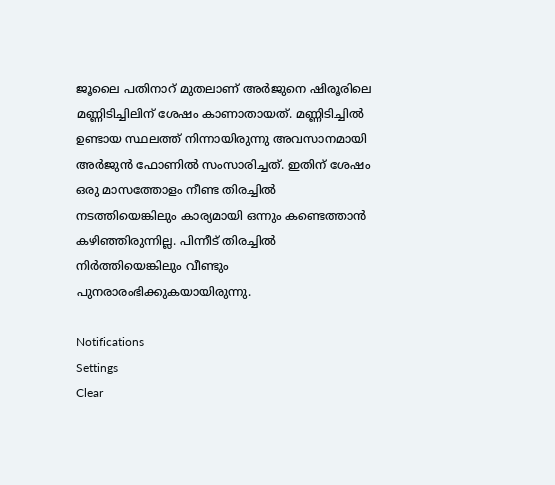ജൂലൈ പതിനാറ് മുതലാണ് അർജുനെ ഷിരൂരിലെ മണ്ണിടിച്ചിലിന് ശേഷം കാണാതായത്. മണ്ണിടിച്ചിൽ ഉണ്ടായ സ്ഥലത്ത് നിന്നായിരുന്നു അവസാനമായി അർജുൻ ഫോണിൽ സംസാരിച്ചത്. ഇതിന് ശേഷം ഒരു മാസത്തോളം നീണ്ട തിരച്ചിൽ നടത്തിയെങ്കിലും കാര്യമായി ഒന്നും കണ്ടെത്താൻ കഴിഞ്ഞിരുന്നില്ല. പിന്നീട് തിരച്ചിൽ നിർത്തിയെങ്കിലും വീണ്ടും പുനരാരംഭിക്കുകയായിരുന്നു.

Notifications
Settings
Clear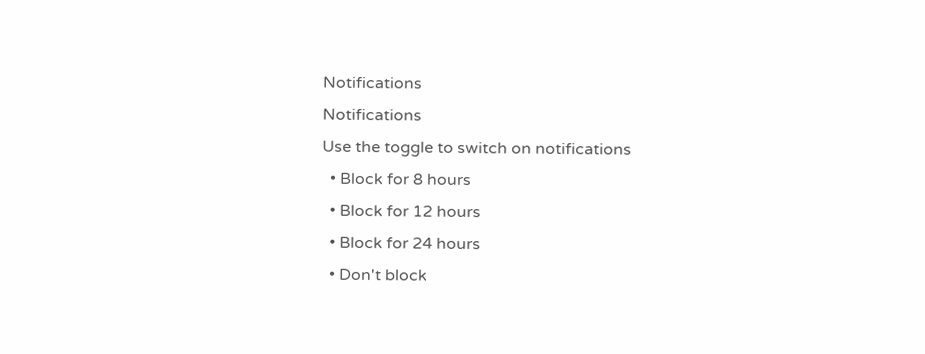Notifications
Notifications
Use the toggle to switch on notifications
  • Block for 8 hours
  • Block for 12 hours
  • Block for 24 hours
  • Don't block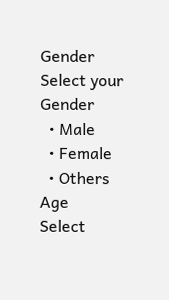Gender
Select your Gender
  • Male
  • Female
  • Others
Age
Select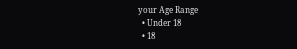your Age Range
  • Under 18
  • 18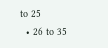to 25
  • 26 to 35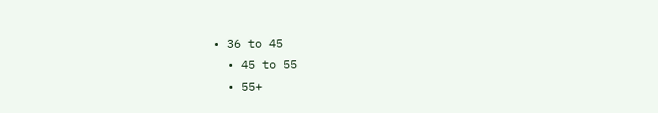• 36 to 45
  • 45 to 55
  • 55+